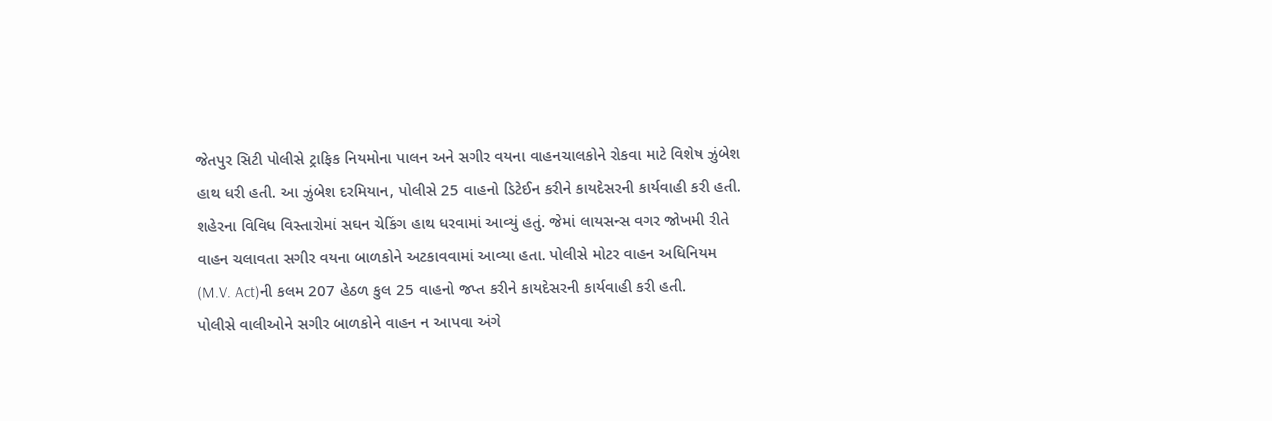જેતપુર સિટી પોલીસે ટ્રાફિક નિયમોના પાલન અને સગીર વયના વાહનચાલકોને રોકવા માટે વિશેષ ઝુંબેશ હાથ ધરી હતી. આ ઝુંબેશ દરમિયાન, પોલીસે 25 વાહનો ડિટેઈન કરીને કાયદેસરની કાર્યવાહી કરી હતી.
શહેરના વિવિધ વિસ્તારોમાં સઘન ચેકિંગ હાથ ધરવામાં આવ્યું હતું. જેમાં લાયસન્સ વગર જોખમી રીતે વાહન ચલાવતા સગીર વયના બાળકોને અટકાવવામાં આવ્યા હતા. પોલીસે મોટર વાહન અધિનિયમ (M.V. Act)ની કલમ 207 હેઠળ કુલ 25 વાહનો જપ્ત કરીને કાયદેસરની કાર્યવાહી કરી હતી.
પોલીસે વાલીઓને સગીર બાળકોને વાહન ન આપવા અંગે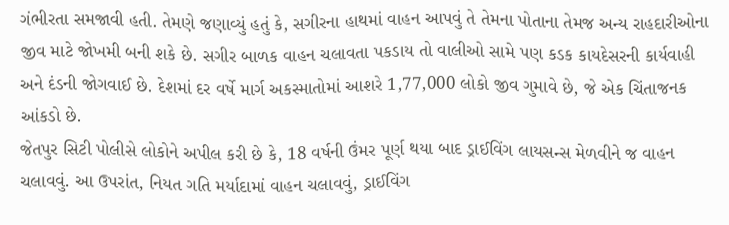ગંભીરતા સમજાવી હતી. તેમણે જણાવ્યું હતું કે, સગીરના હાથમાં વાહન આપવું તે તેમના પોતાના તેમજ અન્ય રાહદારીઓના જીવ માટે જોખમી બની શકે છે. સગીર બાળક વાહન ચલાવતા પકડાય તો વાલીઓ સામે પણ કડક કાયદેસરની કાર્યવાહી અને દંડની જોગવાઈ છે. દેશમાં દર વર્ષે માર્ગ અકસ્માતોમાં આશરે 1,77,000 લોકો જીવ ગુમાવે છે, જે એક ચિંતાજનક આંકડો છે.
જેતપુર સિટી પોલીસે લોકોને અપીલ કરી છે કે, 18 વર્ષની ઉંમર પૂર્ણ થયા બાદ ડ્રાઈવિંગ લાયસન્સ મેળવીને જ વાહન ચલાવવું. આ ઉપરાંત, નિયત ગતિ મર્યાદામાં વાહન ચલાવવું, ડ્રાઈવિંગ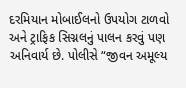દરમિયાન મોબાઈલનો ઉપયોગ ટાળવો અને ટ્રાફિક સિગ્નલનું પાલન કરવું પણ અનિવાર્ય છે. પોલીસે “જીવન અમૂલ્ય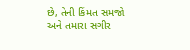છે, તેની કિંમત સમજો અને તમારા સગીર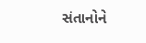સંતાનોને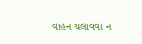વાહન ચલાવવા ન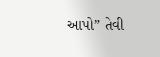આપો” તેવી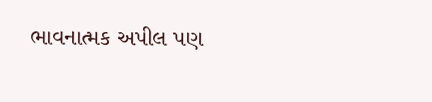ભાવનાત્મક અપીલ પણ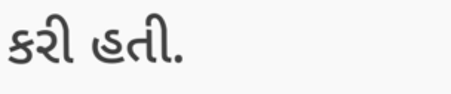કરી હતી.